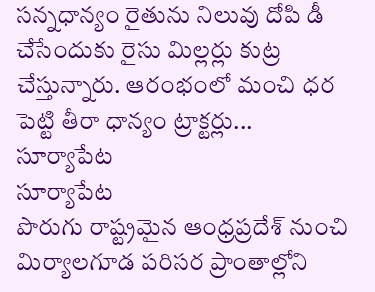సన్నధాన్యం రైతును నిలువు దోపి డీ చేసేందుకు రైసు మిల్లర్లు కుట్ర చేస్తున్నారు. ఆరంభంలో మంచి ధర పెట్టి తీరా ధాన్యం ట్రాక్టర్లు...
సూర్యాపేట
సూర్యాపేట
పొరుగు రాష్ట్రమైన ఆంధ్రప్రదేశ్ నుంచి మిర్యాలగూడ పరిసర ప్రాంతాల్లోని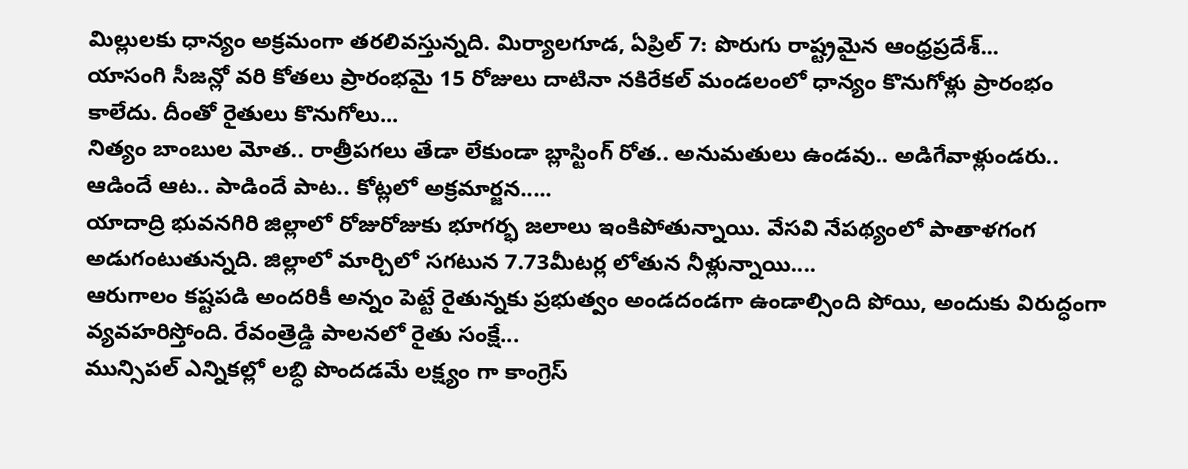మిల్లులకు ధాన్యం అక్రమంగా తరలివస్తున్నది. మిర్యాలగూడ, ఏప్రిల్ 7: పొరుగు రాష్ట్రమైన ఆంధ్రప్రదేశ్...
యాసంగి సీజన్లో వరి కోతలు ప్రారంభమై 15 రోజులు దాటినా నకిరేకల్ మండలంలో ధాన్యం కొనుగోళ్లు ప్రారంభం కాలేదు. దీంతో రైతులు కొనుగోలు...
నిత్యం బాంబుల మోత.. రాత్రీపగలు తేడా లేకుండా బ్లాస్టింగ్ రోత.. అనుమతులు ఉండవు.. అడిగేవాళ్లుండరు.. ఆడిందే ఆట.. పాడిందే పాట.. కోట్లలో అక్రమార్జన.....
యాదాద్రి భువనగిరి జిల్లాలో రోజురోజుకు భూగర్భ జలాలు ఇంకిపోతున్నాయి. వేసవి నేపథ్యంలో పాతాళగంగ అడుగంటుతున్నది. జిల్లాలో మార్చిలో సగటున 7.73మీటర్ల లోతున నీళ్లున్నాయి....
ఆరుగాలం కష్టపడి అందరికీ అన్నం పెట్టే రైతున్నకు ప్రభుత్వం అండదండగా ఉండాల్సింది పోయి, అందుకు విరుద్ధంగా వ్యవహరిస్తోంది. రేవంత్రెడ్డి పాలనలో రైతు సంక్షే...
మున్సిపల్ ఎన్నికల్లో లబ్ధి పొందడమే లక్ష్యం గా కాంగ్రెస్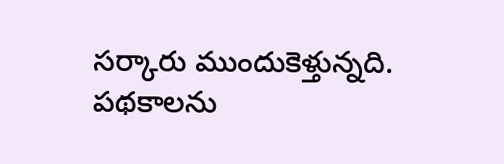సర్కారు ముందుకెళ్తున్నది. పథకాలను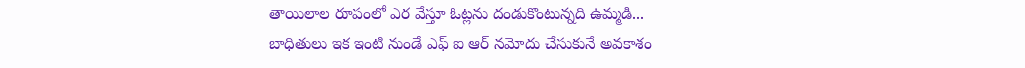తాయిలాల రూపంలో ఎర వేస్తూ ఓట్లను దండుకొంటున్నది ఉమ్మడి...
బాధితులు ఇక ఇంటి నుండే ఎఫ్ ఐ ఆర్ నమోదు చేసుకునే అవకాశం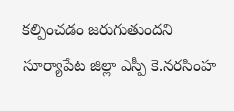కల్పించడం జరుగుతుందని సూర్యాపేట జిల్లా ఎస్పీ కె.నరసింహ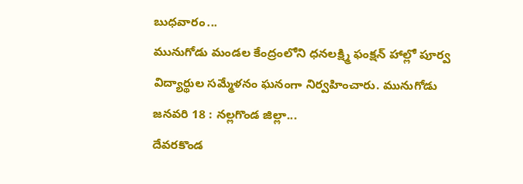బుధవారం...
మునుగోడు మండల కేంద్రంలోని ధనలక్ష్మి ఫంక్షన్ హాల్లో పూర్వ విద్యార్థుల సమ్మేళనం ఘనంగా నిర్వహించారు. మునుగోడు జనవరి 18 : నల్లగొండ జిల్లా...
దేవరకొండ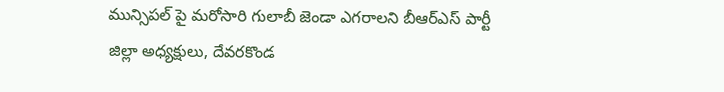మున్సిపల్ పై మరోసారి గులాబీ జెండా ఎగరాలని బీఆర్ఎస్ పార్టీ జిల్లా అధ్యక్షులు, దేవరకొండ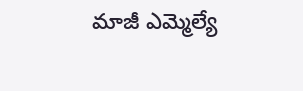మాజీ ఎమ్మెల్యే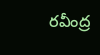రవీంద్ర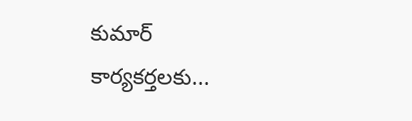కుమార్ కార్యకర్తలకు...